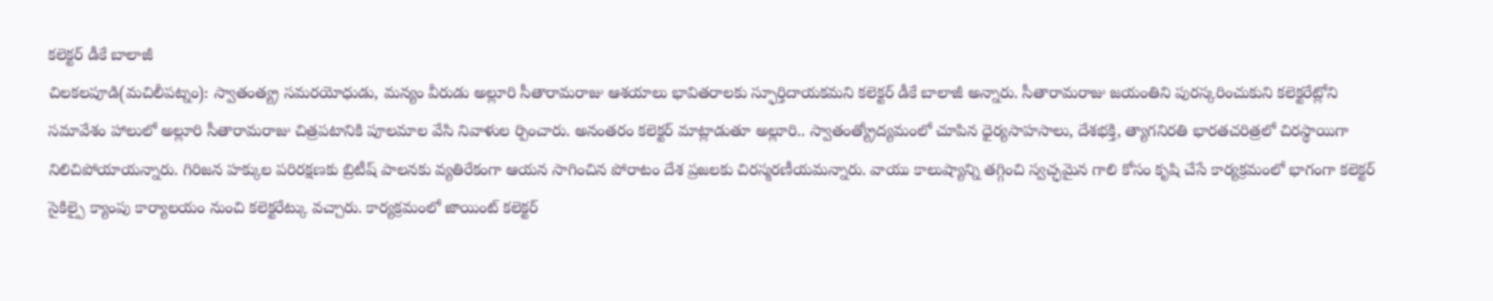కలెక్టర్ డీకే బాలాజీ
చిలకలపూడి(మచిలీపట్నం): స్వాతంత్య్ర సమరయోధుడు, మన్యం వీరుడు అల్లూరి సీతారామరాజు ఆశయాలు భావితరాలకు స్ఫూర్తిదాయకమని కలెక్టర్ డీకే బాలాజీ అన్నారు. సీతారామరాజు జయంతిని పురస్కరించుకుని కలెక్టరేట్లోని సమావేశం హాలులో అల్లూరి సీతారామరాజు చిత్రపటానికి పూలమాల వేసి నివాళుల ర్పించారు. అనంతరం కలెక్టర్ మాట్లాడుతూ అల్లూరి.. స్వాతంత్య్రోద్యమంలో చూపిన ధైర్యసాహసాలు, దేశభక్తి, త్యాగనిరతి భారతచరిత్రలో చిరస్థాయిగా నిలిచిపోయాయన్నారు. గిరిజన హక్కుల పరిరక్షణకు బ్రిటీష్ పాలనకు వ్యతిరేకంగా ఆయన సాగించిన పోరాటం దేశ ప్రజలకు చిరస్మరణీయమన్నారు. వాయు కాలుష్యాన్ని తగ్గించి స్వచ్ఛమైన గాలి కోసం కృషి చేసే కార్యక్రమంలో భాగంగా కలెక్టర్ సైకిల్పై క్యాంపు కార్యాలయం నుంచి కలెక్టరేట్కు వచ్చారు. కార్యక్రమంలో జాయింట్ కలెక్టర్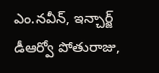ఎం.నవీన్, ఇన్చార్జ్ డీఆర్వో పోతురాజు,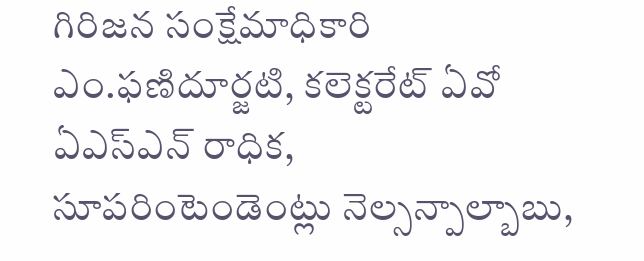గిరిజన సంక్షేమాధికారి ఎం.ఫణిదూర్జటి, కలెక్టరేట్ ఏవో ఏఎస్ఎన్ రాధిక, సూపరింటెండెంట్లు నెల్సన్పాల్బాబు,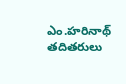ఎం.హరినాథ్ తదితరులు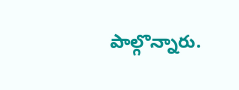పాల్గొన్నారు.